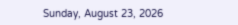Sunday, August 23, 2026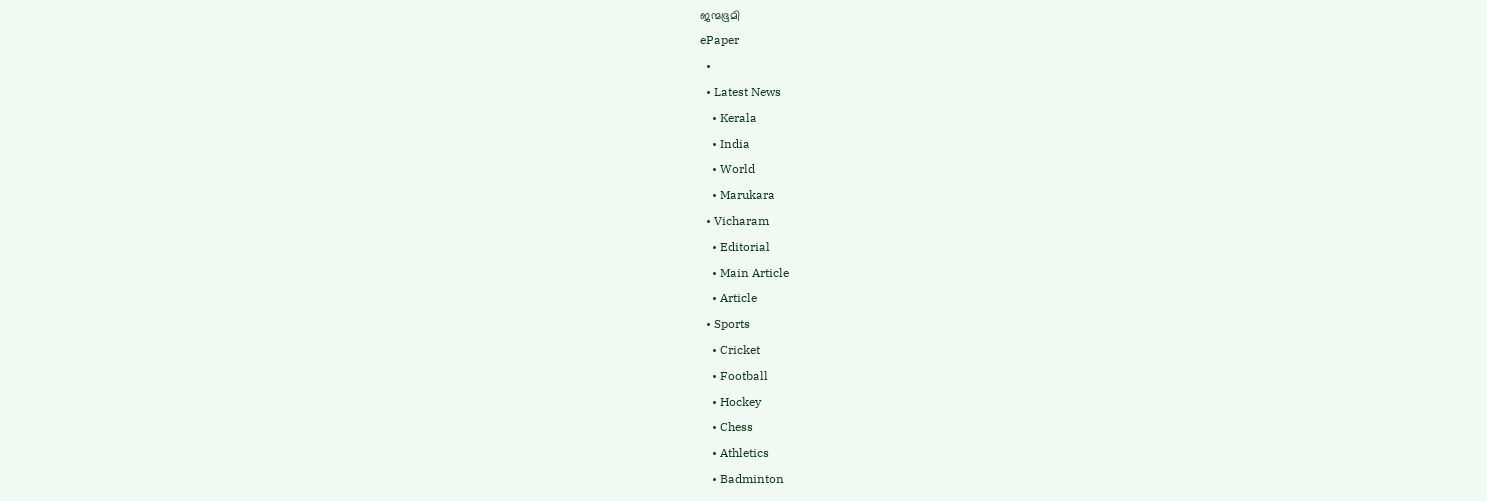ജന്മഭൂമി
ePaper
  •
  • Latest News
    • Kerala
    • India
    • World
    • Marukara
  • Vicharam
    • Editorial
    • Main Article
    • Article
  • Sports
    • Cricket
    • Football
    • Hockey
    • Chess
    • Athletics
    • Badminton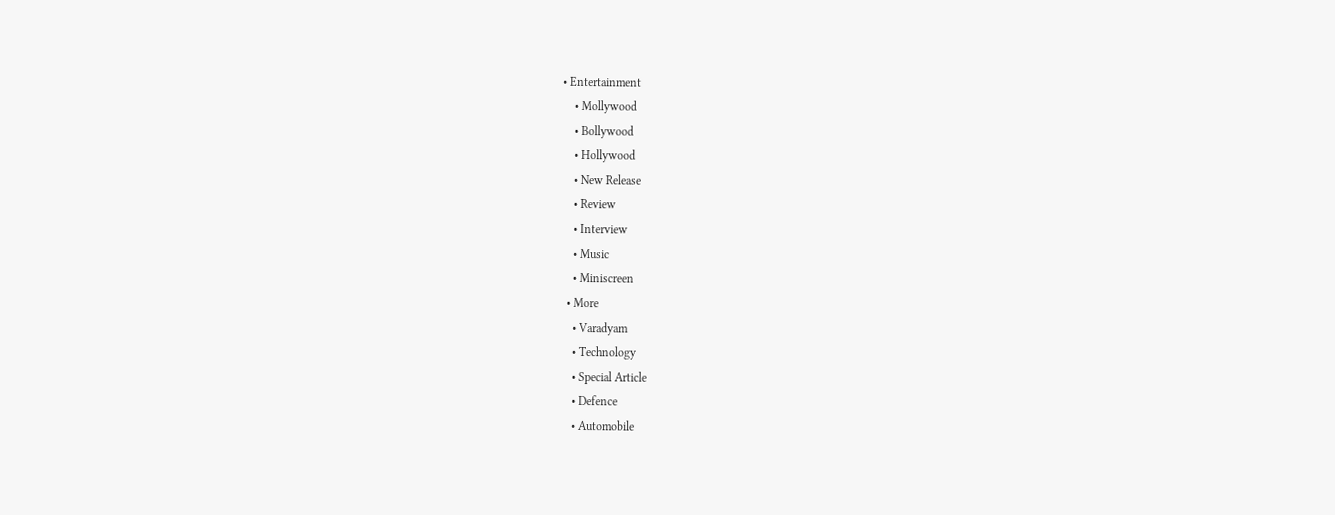• Entertainment
    • Mollywood
    • Bollywood
    • Hollywood
    • New Release
    • Review
    • Interview
    • Music
    • Miniscreen
  • More
    • Varadyam
    • Technology
    • Special Article
    • Defence
    • Automobile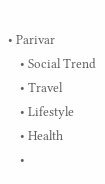• Parivar
    • Social Trend
    • Travel
    • Lifestyle
    • Health
    •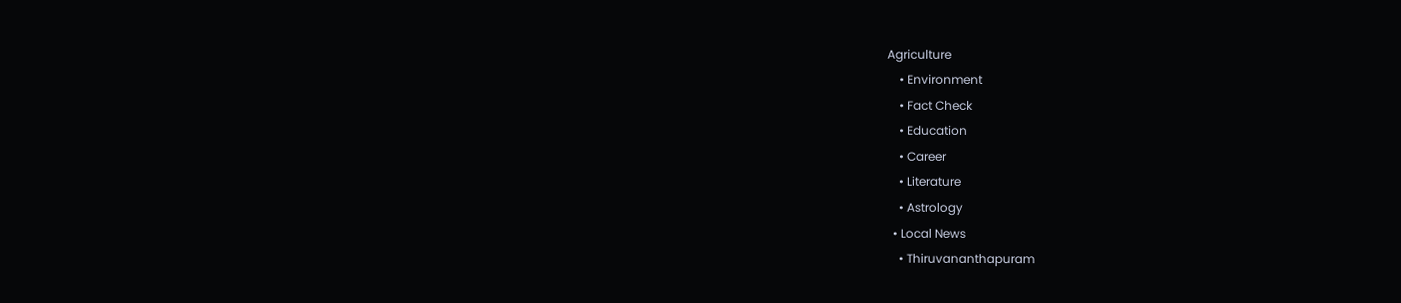Agriculture
    • Environment
    • Fact Check
    • Education
    • Career
    • Literature
    • Astrology
  • Local News
    • Thiruvananthapuram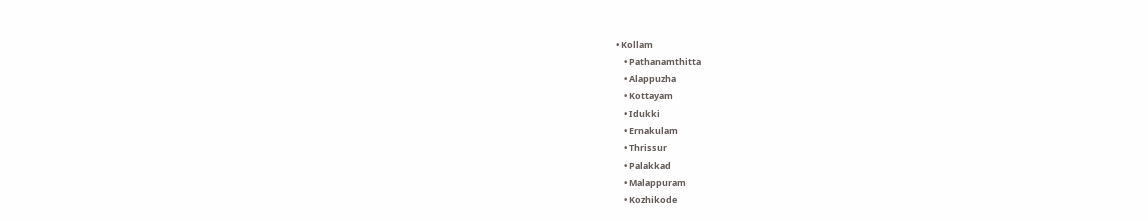• Kollam
    • Pathanamthitta
    • Alappuzha
    • Kottayam
    • Idukki
    • Ernakulam
    • Thrissur
    • Palakkad
    • Malappuram
    • Kozhikode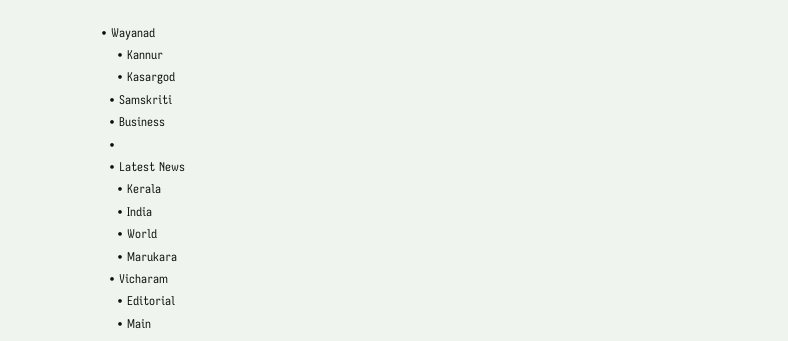• Wayanad
    • Kannur
    • Kasargod
  • Samskriti
  • Business
  •
  • Latest News
    • Kerala
    • India
    • World
    • Marukara
  • Vicharam
    • Editorial
    • Main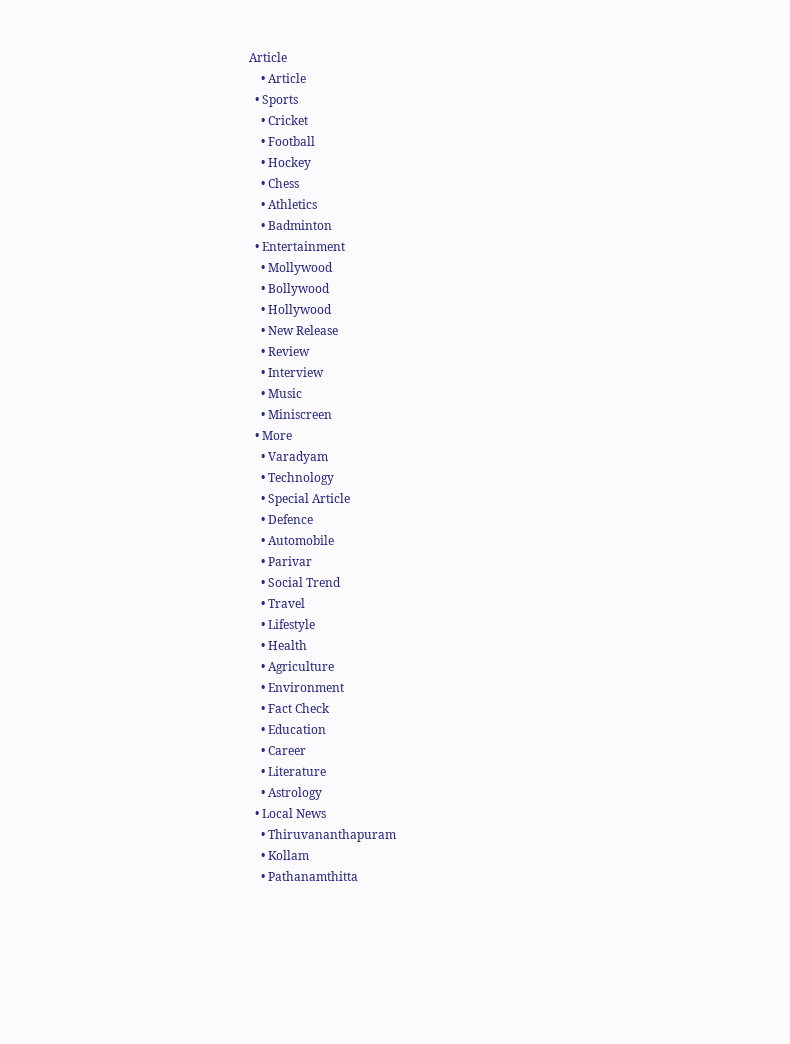Article
    • Article
  • Sports
    • Cricket
    • Football
    • Hockey
    • Chess
    • Athletics
    • Badminton
  • Entertainment
    • Mollywood
    • Bollywood
    • Hollywood
    • New Release
    • Review
    • Interview
    • Music
    • Miniscreen
  • More
    • Varadyam
    • Technology
    • Special Article
    • Defence
    • Automobile
    • Parivar
    • Social Trend
    • Travel
    • Lifestyle
    • Health
    • Agriculture
    • Environment
    • Fact Check
    • Education
    • Career
    • Literature
    • Astrology
  • Local News
    • Thiruvananthapuram
    • Kollam
    • Pathanamthitta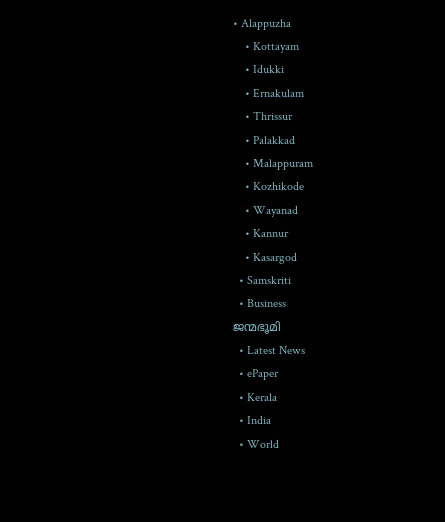• Alappuzha
    • Kottayam
    • Idukki
    • Ernakulam
    • Thrissur
    • Palakkad
    • Malappuram
    • Kozhikode
    • Wayanad
    • Kannur
    • Kasargod
  • Samskriti
  • Business
ജന്മഭൂമി
  • Latest News
  • ePaper
  • Kerala
  • India
  • World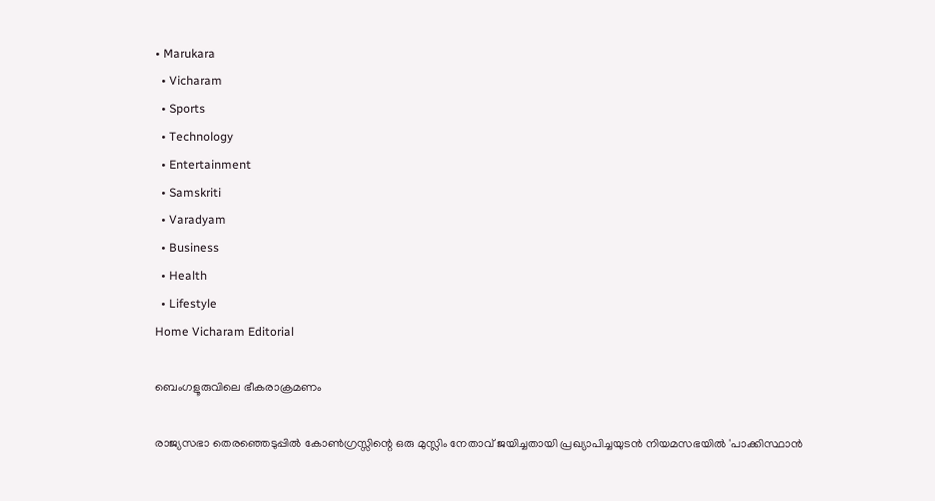• Marukara
  • Vicharam
  • Sports
  • Technology
  • Entertainment
  • Samskriti
  • Varadyam
  • Business
  • Health
  • Lifestyle
Home Vicharam Editorial

ബെംഗളൂരുവിലെ ഭീകരാക്രമണം

രാജ്യസഭാ തെരഞ്ഞെടുപ്പില്‍ കോണ്‍ഗ്രസ്സിന്റെ ഒരു മുസ്ലിം നേതാവ് ജയിച്ചതായി പ്രഖ്യാപിച്ചയുടന്‍ നിയമസഭയില്‍ 'പാക്കിസ്ഥാന്‍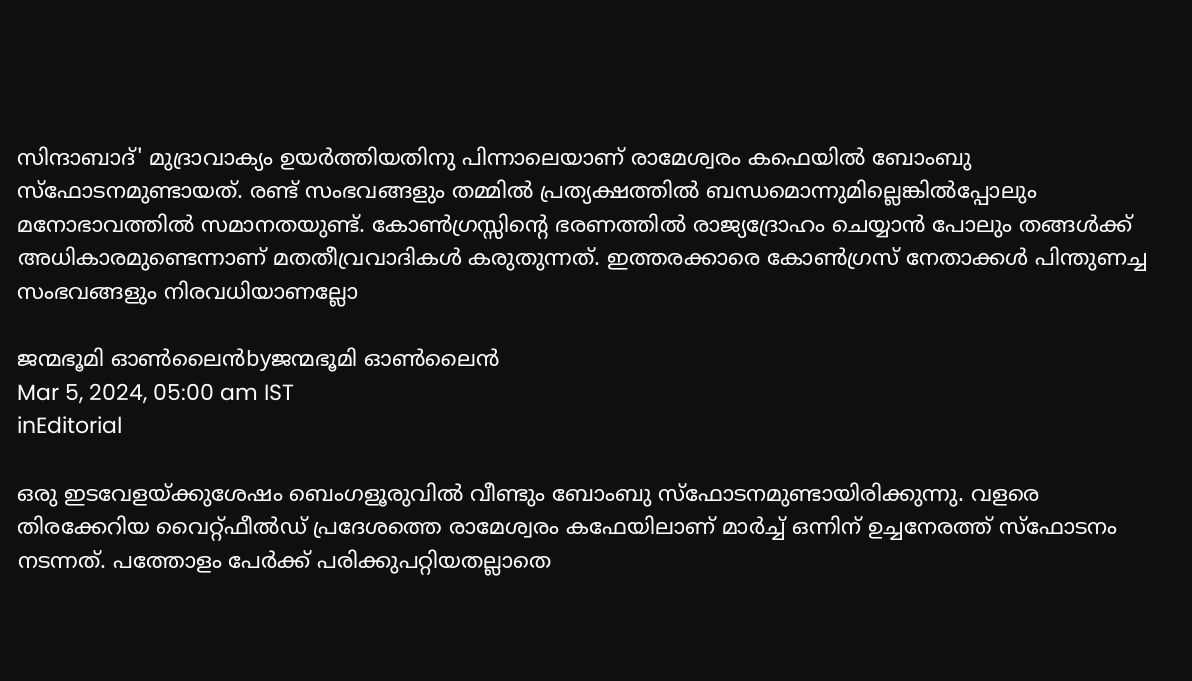സിന്ദാബാദ്' മുദ്രാവാക്യം ഉയര്‍ത്തിയതിനു പിന്നാലെയാണ് രാമേശ്വരം കഫെയില്‍ ബോംബു സ്‌ഫോടനമുണ്ടായത്. രണ്ട് സംഭവങ്ങളും തമ്മില്‍ പ്രത്യക്ഷത്തില്‍ ബന്ധമൊന്നുമില്ലെങ്കില്‍പ്പോലും മനോഭാവത്തില്‍ സമാനതയുണ്ട്. കോണ്‍ഗ്രസ്സിന്റെ ഭരണത്തില്‍ രാജ്യദ്രോഹം ചെയ്യാന്‍ പോലും തങ്ങള്‍ക്ക് അധികാരമുണ്ടെന്നാണ് മതതീവ്രവാദികള്‍ കരുതുന്നത്. ഇത്തരക്കാരെ കോണ്‍ഗ്രസ് നേതാക്കള്‍ പിന്തുണച്ച സംഭവങ്ങളും നിരവധിയാണല്ലോ

ജന്മഭൂമി ഓണ്‍ലൈന്‍byജന്മഭൂമി ഓണ്‍ലൈന്‍
Mar 5, 2024, 05:00 am IST
inEditorial

ഒരു ഇടവേളയ്‌ക്കുശേഷം ബെംഗളൂരുവില്‍ വീണ്ടും ബോംബു സ്‌ഫോടനമുണ്ടായിരിക്കുന്നു. വളരെ തിരക്കേറിയ വൈറ്റ്ഫീല്‍ഡ് പ്രദേശത്തെ രാമേശ്വരം കഫേയിലാണ് മാര്‍ച്ച് ഒന്നിന് ഉച്ചനേരത്ത് സ്‌ഫോടനം നടന്നത്. പത്തോളം പേര്‍ക്ക് പരിക്കുപറ്റിയതല്ലാതെ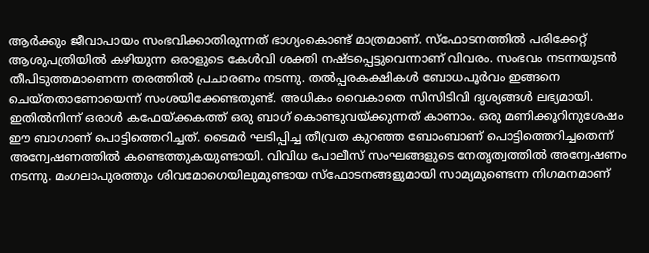ആര്‍ക്കും ജീവാപായം സംഭവിക്കാതിരുന്നത് ഭാഗ്യംകൊണ്ട് മാത്രമാണ്. സ്‌ഫോടനത്തില്‍ പരിക്കേറ്റ് ആശുപത്രിയില്‍ കഴിയുന്ന ഒരാളുടെ കേള്‍വി ശക്തി നഷ്ടപ്പെട്ടുവെന്നാണ് വിവരം. സംഭവം നടന്നയുടന്‍ തീപിടുത്തമാണെന്ന തരത്തില്‍ പ്രചാരണം നടന്നു. തല്‍പ്പരകക്ഷികള്‍ ബോധപൂര്‍വം ഇങ്ങനെ ചെയ്തതാണോയെന്ന് സംശയിക്കേണ്ടതുണ്ട്. അധികം വൈകാതെ സിസിടിവി ദൃശ്യങ്ങള്‍ ലഭ്യമായി. ഇതില്‍നിന്ന് ഒരാള്‍ കഫേയ്‌ക്കകത്ത് ഒരു ബാഗ് കൊണ്ടുവയ്‌ക്കുന്നത് കാണാം. ഒരു മണിക്കൂറിനുശേഷം ഈ ബാഗാണ് പൊട്ടിത്തെറിച്ചത്. ടൈമര്‍ ഘടിപ്പിച്ച തീവ്രത കുറഞ്ഞ ബോംബാണ് പൊട്ടിത്തെറിച്ചതെന്ന് അന്വേഷണത്തില്‍ കണ്ടെത്തുകയുണ്ടായി. വിവിധ പോലീസ് സംഘങ്ങളുടെ നേതൃത്വത്തില്‍ അന്വേഷണം നടന്നു. മംഗലാപുരത്തും ശിവമോഗെയിലുമുണ്ടായ സ്‌ഫോടനങ്ങളുമായി സാമ്യമുണ്ടെന്ന നിഗമനമാണ്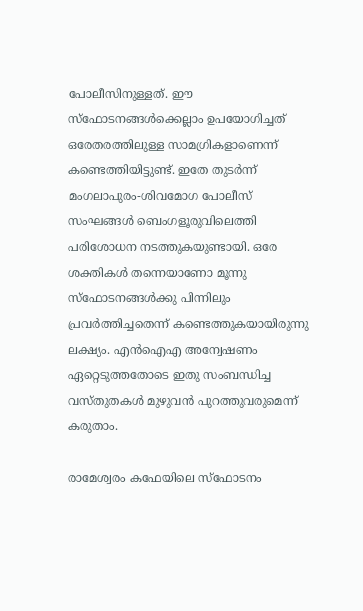പോലീസിനുള്ളത്. ഈ സ്‌ഫോടനങ്ങള്‍ക്കെല്ലാം ഉപയോഗിച്ചത് ഒരേതരത്തിലുള്ള സാമഗ്രികളാണെന്ന് കണ്ടെത്തിയിട്ടുണ്ട്. ഇതേ തുടര്‍ന്ന് മംഗലാപുരം-ശിവമോഗ പോലീസ് സംഘങ്ങള്‍ ബെംഗളൂരുവിലെത്തി പരിശോധന നടത്തുകയുണ്ടായി. ഒരേ ശക്തികള്‍ തന്നെയാണോ മൂന്നു സ്‌ഫോടനങ്ങള്‍ക്കു പിന്നിലും പ്രവര്‍ത്തിച്ചതെന്ന് കണ്ടെത്തുകയായിരുന്നു ലക്ഷ്യം. എന്‍ഐഎ അന്വേഷണം ഏറ്റെടുത്തതോടെ ഇതു സംബന്ധിച്ച വസ്തുതകള്‍ മുഴുവന്‍ പുറത്തുവരുമെന്ന് കരുതാം.

രാമേശ്വരം കഫേയിലെ സ്‌ഫോടനം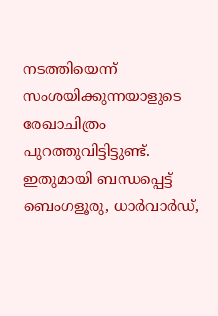നടത്തിയെന്ന് സംശയിക്കുന്നയാളുടെ രേഖാചിത്രം പുറത്തുവിട്ടിട്ടുണ്ട്. ഇതുമായി ബന്ധപ്പെട്ട് ബെംഗളൂരു, ധാര്‍വാര്‍ഡ്,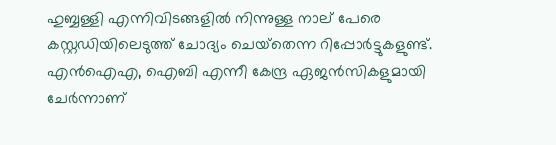ഹുബ്ബള്ളി എന്നിവിടങ്ങളില്‍ നിന്നുള്ള നാല് പേരെ കസ്റ്റഡിയിലെടുത്ത് ചോദ്യം ചെയ്‌തെന്ന റിപ്പോര്‍ട്ടുകളുണ്ട്. എന്‍ഐഎ, ഐബി എന്നീ കേന്ദ്ര ഏജന്‍സികളുമായി ചേര്‍ന്നാണ്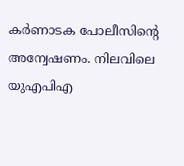കര്‍ണാടക പോലീസിന്റെ അന്വേഷണം. നിലവിലെ യുഎപിഎ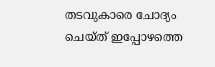തടവുകാരെ ചോദ്യം ചെയ്ത് ഇപ്പോഴത്തെ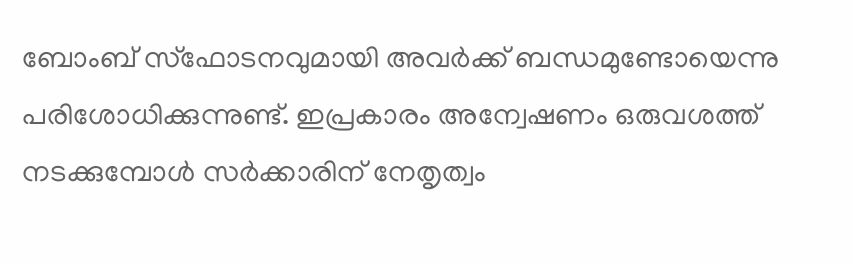ബോംബ് സ്‌ഫോടനവുമായി അവര്‍ക്ക് ബന്ധമുണ്ടോയെന്നു പരിശോധിക്കുന്നുണ്ട്. ഇപ്രകാരം അന്വേഷണം ഒരുവശത്ത് നടക്കുമ്പോള്‍ സര്‍ക്കാരിന് നേതൃത്വം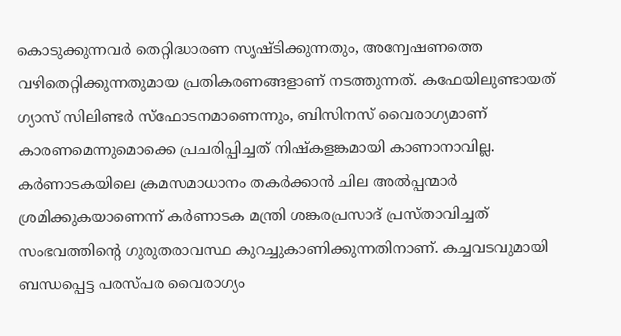കൊടുക്കുന്നവര്‍ തെറ്റിദ്ധാരണ സൃഷ്ടിക്കുന്നതും, അന്വേഷണത്തെ വഴിതെറ്റിക്കുന്നതുമായ പ്രതികരണങ്ങളാണ് നടത്തുന്നത്. കഫേയിലുണ്ടായത് ഗ്യാസ് സിലിണ്ടര്‍ സ്‌ഫോടനമാണെന്നും, ബിസിനസ് വൈരാഗ്യമാണ് കാരണമെന്നുമൊക്കെ പ്രചരിപ്പിച്ചത് നിഷ്‌കളങ്കമായി കാണാനാവില്ല. കര്‍ണാടകയിലെ ക്രമസമാധാനം തകര്‍ക്കാന്‍ ചില അല്‍പ്പന്മാര്‍ ശ്രമിക്കുകയാണെന്ന് കര്‍ണാടക മന്ത്രി ശങ്കരപ്രസാദ് പ്രസ്താവിച്ചത് സംഭവത്തിന്റെ ഗുരുതരാവസ്ഥ കുറച്ചുകാണിക്കുന്നതിനാണ്. കച്ചവടവുമായി ബന്ധപ്പെട്ട പരസ്പര വൈരാഗ്യം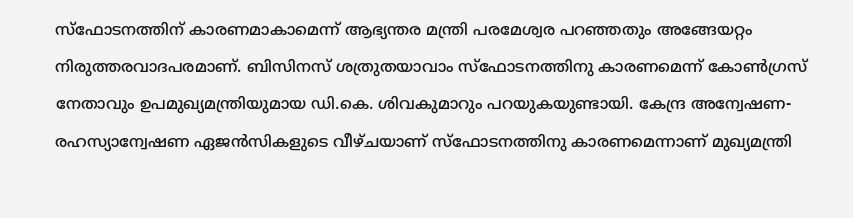സ്‌ഫോടനത്തിന് കാരണമാകാമെന്ന് ആഭ്യന്തര മന്ത്രി പരമേശ്വര പറഞ്ഞതും അങ്ങേയറ്റം നിരുത്തരവാദപരമാണ്. ബിസിനസ് ശത്രുതയാവാം സ്‌ഫോടനത്തിനു കാരണമെന്ന് കോണ്‍ഗ്രസ് നേതാവും ഉപമുഖ്യമന്ത്രിയുമായ ഡി.കെ. ശിവകുമാറും പറയുകയുണ്ടായി. കേന്ദ്ര അന്വേഷണ-രഹസ്യാന്വേഷണ ഏജന്‍സികളുടെ വീഴ്ചയാണ് സ്‌ഫോടനത്തിനു കാരണമെന്നാണ് മുഖ്യമന്ത്രി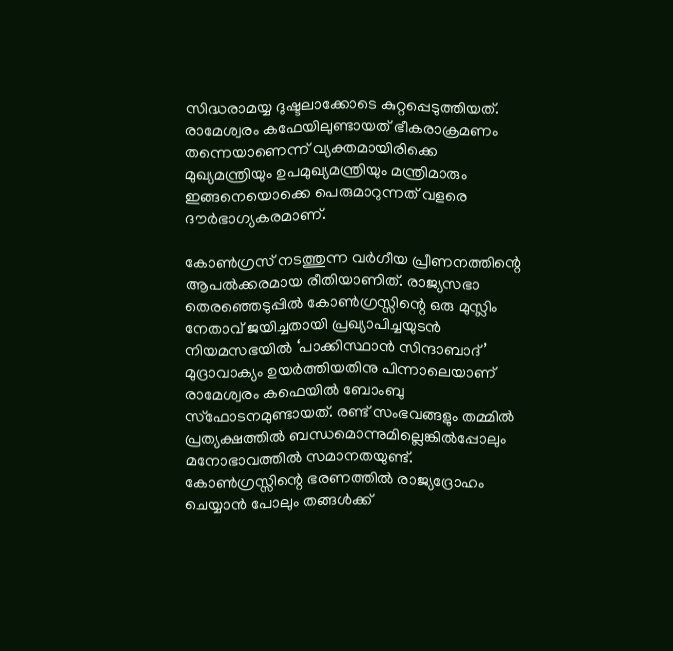സിദ്ധരാമയ്യ ദുഷ്ടലാക്കോടെ കുറ്റപ്പെടുത്തിയത്. രാമേശ്വരം കഫേയിലുണ്ടായത് ഭീകരാക്രമണം തന്നെയാണെന്ന് വ്യക്തമായിരിക്കെ മുഖ്യമന്ത്രിയും ഉപമുഖ്യമന്ത്രിയും മന്ത്രിമാരും ഇങ്ങനെയൊക്കെ പെരുമാറുന്നത് വളരെ ദൗര്‍ഭാഗ്യകരമാണ്.

കോണ്‍ഗ്രസ് നടത്തുന്ന വര്‍ഗീയ പ്രീണനത്തിന്റെ ആപല്‍ക്കരമായ രീതിയാണിത്. രാജ്യസഭാ തെരഞ്ഞെടുപ്പില്‍ കോണ്‍ഗ്രസ്സിന്റെ ഒരു മുസ്ലിം നേതാവ് ജയിച്ചതായി പ്രഖ്യാപിച്ചയുടന്‍ നിയമസഭയില്‍ ‘പാക്കിസ്ഥാന്‍ സിന്ദാബാദ്’ മുദ്രാവാക്യം ഉയര്‍ത്തിയതിനു പിന്നാലെയാണ് രാമേശ്വരം കഫെയില്‍ ബോംബു സ്‌ഫോടനമുണ്ടായത്. രണ്ട് സംഭവങ്ങളും തമ്മില്‍ പ്രത്യക്ഷത്തില്‍ ബന്ധമൊന്നുമില്ലെങ്കില്‍പ്പോലും മനോഭാവത്തില്‍ സമാനതയുണ്ട്. കോണ്‍ഗ്രസ്സിന്റെ ഭരണത്തില്‍ രാജ്യദ്രോഹം ചെയ്യാന്‍ പോലും തങ്ങള്‍ക്ക്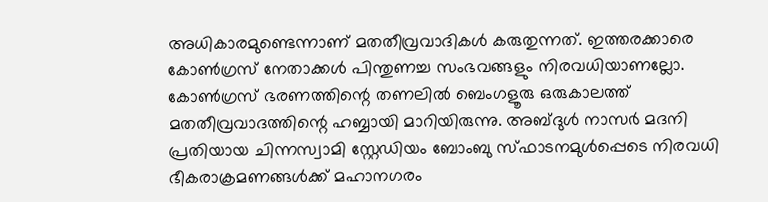അധികാരമുണ്ടെന്നാണ് മതതീവ്രവാദികള്‍ കരുതുന്നത്. ഇത്തരക്കാരെ കോണ്‍ഗ്രസ് നേതാക്കള്‍ പിന്തുണച്ച സംഭവങ്ങളും നിരവധിയാണല്ലോ. കോണ്‍ഗ്രസ് ഭരണത്തിന്റെ തണലില്‍ ബെംഗളൂരു ഒരുകാലത്ത് മതതീവ്രവാദത്തിന്റെ ഹബ്ബായി മാറിയിരുന്നു. അബ്ദുള്‍ നാസര്‍ മദനി പ്രതിയായ ചിന്നസ്വാമി സ്റ്റേഡിയം ബോംബു സ്ഫാടനമുള്‍പ്പെടെ നിരവധി ഭീകരാക്രമണങ്ങള്‍ക്ക് മഹാനഗരം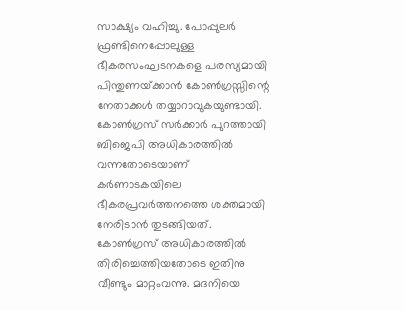സാക്ഷ്യം വഹിച്ചു. പോപ്പുലര്‍ ഫ്രണ്ടിനെപ്പോലുള്ള ഭീകരസംഘടനകളെ പരസ്യമായി പിന്തുണയ്‌ക്കാന്‍ കോണ്‍ഗ്രസ്സിന്റെ നേതാക്കള്‍ തയ്യാറാവുകയുണ്ടായി. കോണ്‍ഗ്രസ് സര്‍ക്കാര്‍ പുറത്തായി ബിജെപി അധികാരത്തില്‍ വന്നതോടെയാണ് കര്‍ണാടകയിലെ ഭീകരപ്രവര്‍ത്തനത്തെ ശക്തമായി നേരിടാന്‍ തുടങ്ങിയത്. കോണ്‍ഗ്രസ് അധികാരത്തില്‍ തിരിച്ചെത്തിയതോടെ ഇതിനു വീണ്ടും മാറ്റംവന്നു. മദനിയെ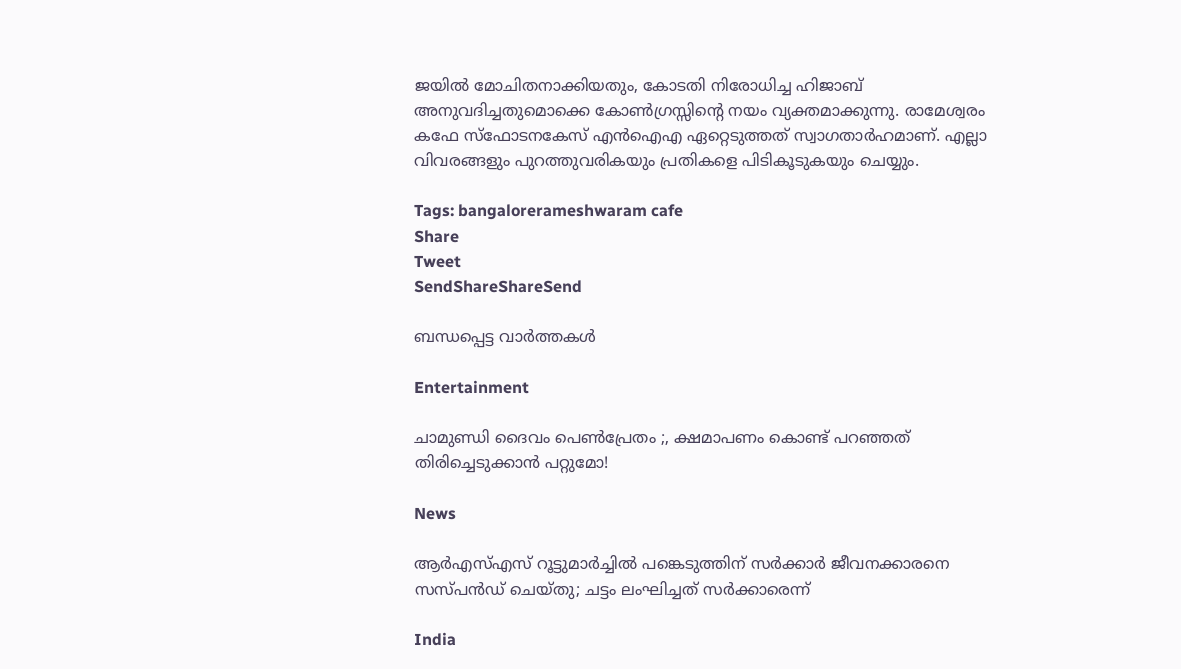ജയില്‍ മോചിതനാക്കിയതും, കോടതി നിരോധിച്ച ഹിജാബ് അനുവദിച്ചതുമൊക്കെ കോണ്‍ഗ്രസ്സിന്റെ നയം വ്യക്തമാക്കുന്നു. രാമേശ്വരം കഫേ സ്‌ഫോടനകേസ് എന്‍ഐഎ ഏറ്റെടുത്തത് സ്വാഗതാര്‍ഹമാണ്. എല്ലാ വിവരങ്ങളും പുറത്തുവരികയും പ്രതികളെ പിടികൂടുകയും ചെയ്യും.

Tags: bangalorerameshwaram cafe
Share
Tweet
SendShareShareSend

ബന്ധപ്പെട്ട വാര്‍ത്തകള്‍

Entertainment

ചാമുണ്ഡി ദൈവം പെൺപ്രേതം ;, ക്ഷമാപണം കൊണ്ട് പറഞ്ഞത് തിരിച്ചെടുക്കാൻ പറ്റുമോ!

News

ആർഎസ്എസ് റൂട്ടുമാർച്ചിൽ പങ്കെടുത്തിന് സർക്കാർ ജീവനക്കാരനെ സസ്പൻഡ് ചെയ്തു; ചട്ടം ലംഘിച്ചത് സർക്കാരെന്ന്

India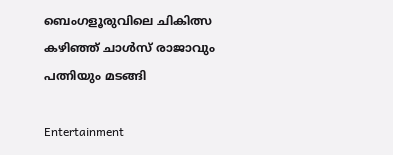ബെംഗളൂരുവിലെ ചികിത്സ കഴിഞ്ഞ് ചാൾസ് രാജാവും പത്നിയും മടങ്ങി

Entertainment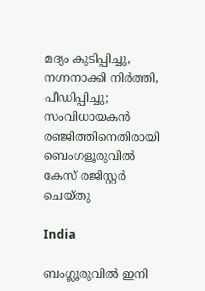മദ്യം കുടിപ്പിച്ചു, നഗ്നനാക്കി നിർത്തി, പീഡിപ്പിച്ചു; സംവിധായകൻ രഞ്ജിത്തിനെതിരായി ബെംഗളൂരുവിൽ കേസ് രജിസ്റ്റർ ചെയ്തു

India

ബംഗ്ലൂരുവില്‍ ഇനി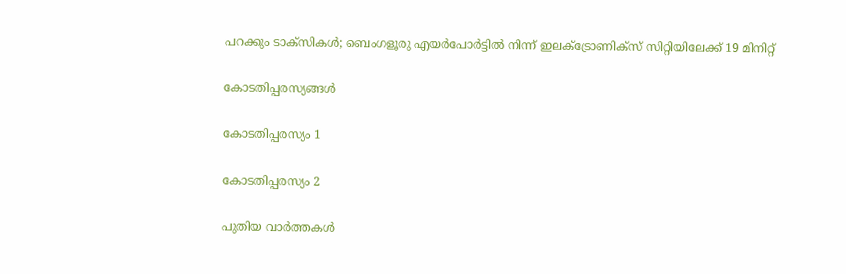പറക്കും ടാക്‌സികള്‍; ബെംഗളൂരു എയര്‍പോര്‍ട്ടില്‍ നിന്ന് ഇലക്ട്രോണിക്സ് സിറ്റിയിലേക്ക് 19 മിനിറ്റ്

കോടതിപ്പരസ്യങ്ങള്‍

കോടതിപ്പരസ്യം 1

കോടതിപ്പരസ്യം 2

പുതിയ വാര്‍ത്തകള്‍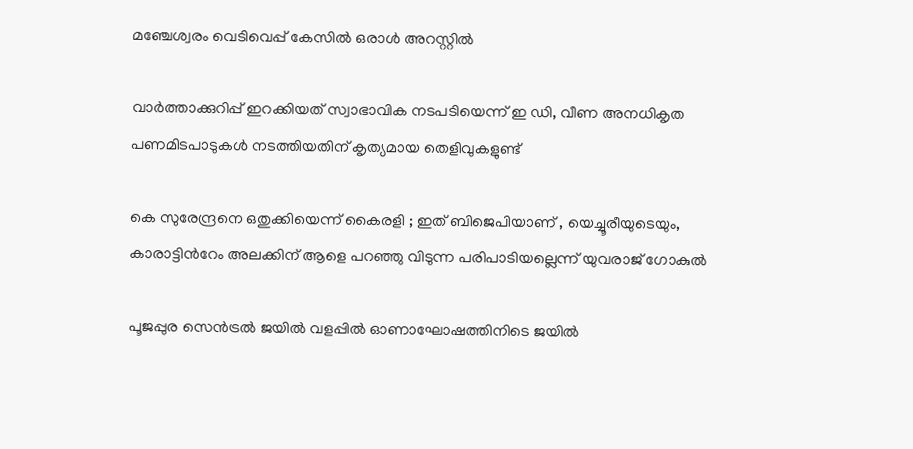മഞ്ചേശ്വരം വെടിവെപ്പ് കേസില്‍ ഒരാള്‍ അറസ്റ്റില്‍

വാര്‍ത്താക്കുറിപ്പ് ഇറക്കിയത് സ്വാഭാവിക നടപടിയെന്ന് ഇ ഡി, വീണ അനധികൃത പണമിടപാടുകള്‍ നടത്തിയതിന് കൃത്യമായ തെളിവുകളുണ്ട്

കെ സുരേന്ദ്രനെ ഒതുക്കിയെന്ന് കൈരളി ; ഇത് ബിജെപിയാണ് , യെച്ചൂരീയുടെയും, കാരാട്ടിന്‍റേം അലക്കിന് ആളെ പറഞ്ഞു വിടുന്ന പരിപാടിയല്ലെന്ന് യുവരാജ് ഗോകുൽ

പൂജപ്പുര സെന്‍ട്രല്‍ ജയില്‍ വളപ്പില്‍ ഓണാഘോഷത്തിനിടെ ജയില്‍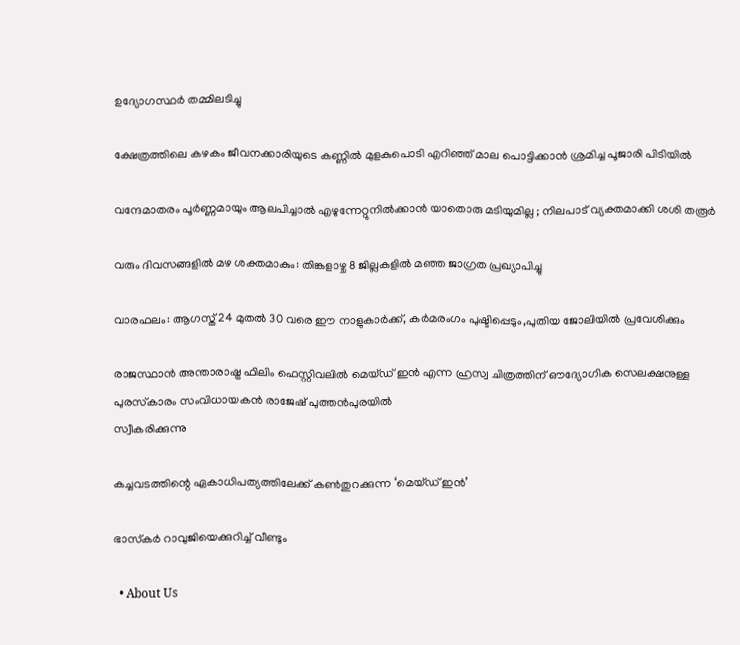ഉദ്യോഗസ്ഥര്‍ തമ്മിലടിച്ചു

ക്ഷേത്രത്തിലെ കഴകം ജീവനക്കാരിയുടെ കണ്ണില്‍ മുളകുപൊടി എറിഞ്ഞ് മാല പൊട്ടിക്കാന്‍ ശ്രമിച്ച പൂജാരി പിടിയില്‍

വന്ദേമാതരം പൂർണ്ണമായും ആലപിച്ചാൽ എഴുന്നേറ്റുനിൽക്കാൻ യാതൊരു മടിയുമില്ല ; നിലപാട് വ്യക്തമാക്കി ശശി തരൂർ

വരും ദിവസങ്ങളില്‍ മഴ ശക്തമാകും: തിങ്കളാഴ്ച 8 ജില്ലകളില്‍ മഞ്ഞ ജാഗ്രത പ്രഖ്യാപിച്ചു

വാരഫലം: ആഗസ്ത് 24 മുതല്‍ 30 വരെ ഈ നാളുകാര്‍ക്ക്, കര്‍മരംഗം പുഷ്ടിപ്പെടും,പുതിയ ജോലിയില്‍ പ്രവേശിക്കും

രാജസ്ഥാന്‍ അന്താരാഷ്ട്ര ഫിലിം ഫെസ്റ്റിവലില്‍ മെയ്ഡ് ഇന്‍ എന്ന ഹ്രസ്വ ചിത്രത്തിന് ഔദ്യോഗിക സെലക്ഷനുള്ള
പുരസ്‌കാരം സംവിധായകന്‍ രാജേഷ് പുത്തന്‍പുരയില്‍
സ്വീകരിക്കുന്നു

കച്ചവടത്തിന്റെ ഏകാധിപത്യത്തിലേക്ക് കണ്‍തുറക്കുന്ന ‘മെയ്ഡ് ഇന്‍’

ഭാസ്‌കര്‍ റാവുജിയെക്കുറിച്ച് വീണ്ടും

  • About Us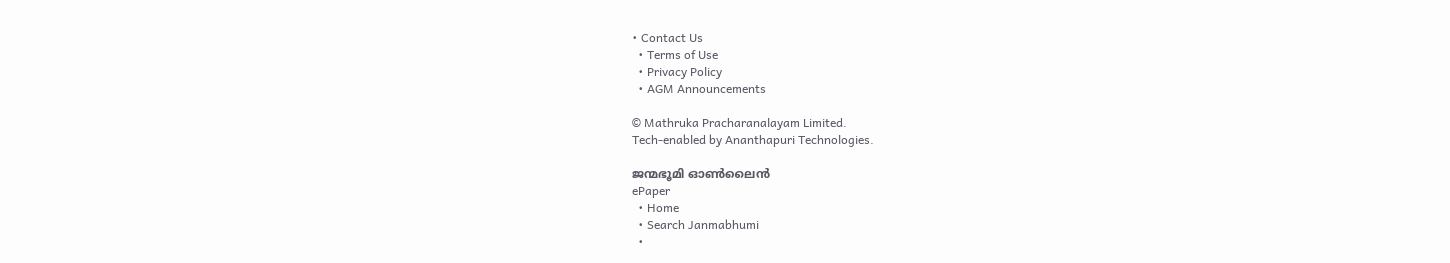• Contact Us
  • Terms of Use
  • Privacy Policy
  • AGM Announcements

© Mathruka Pracharanalayam Limited.
Tech-enabled by Ananthapuri Technologies.

ജന്മഭൂമി ഓണ്‍ലൈന്‍
ePaper
  • Home
  • Search Janmabhumi
  •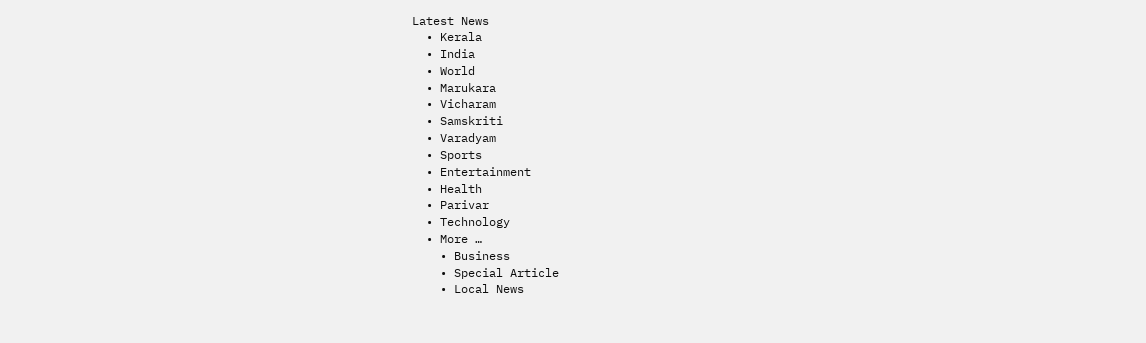Latest News
  • Kerala
  • India
  • World
  • Marukara
  • Vicharam
  • Samskriti
  • Varadyam
  • Sports
  • Entertainment
  • Health
  • Parivar
  • Technology
  • More …
    • Business
    • Special Article
    • Local News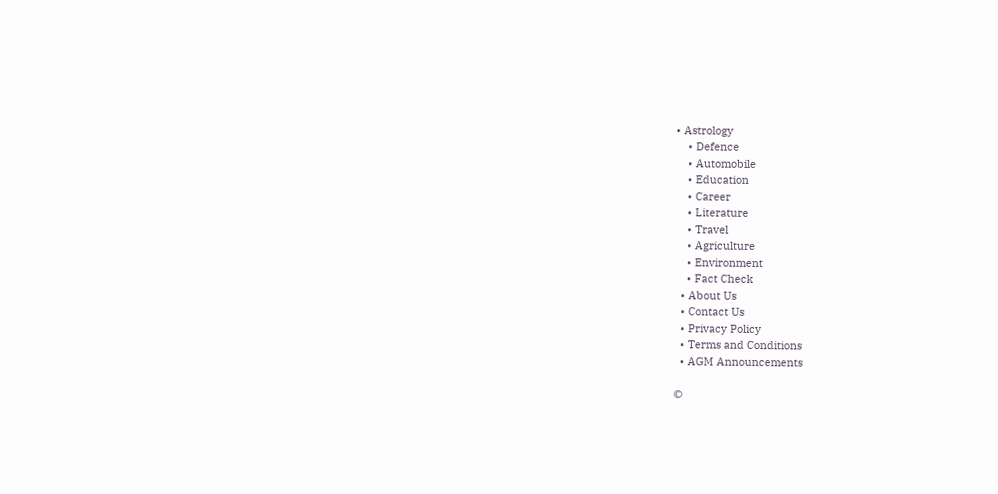• Astrology
    • Defence
    • Automobile
    • Education
    • Career
    • Literature
    • Travel
    • Agriculture
    • Environment
    • Fact Check
  • About Us
  • Contact Us
  • Privacy Policy
  • Terms and Conditions
  • AGM Announcements

©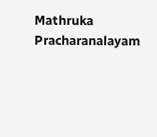Mathruka Pracharanalayam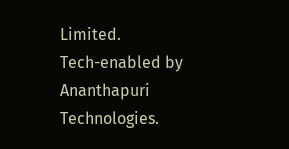Limited.
Tech-enabled by Ananthapuri Technologies.